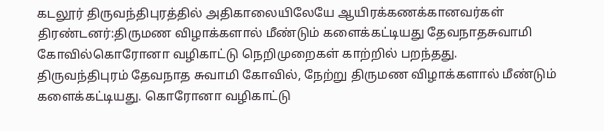கடலூர் திருவந்திபுரத்தில் அதிகாலையிலேயே ஆயிரக்கணக்கானவர்கள் திரண்டனர்:திருமண விழாக்களால் மீண்டும் களைக்கட்டியது தேவநாதசுவாமி கோவில்கொரோனா வழிகாட்டு நெறிமுறைகள் காற்றில் பறந்தது.
திருவந்திபுரம் தேவநாத சுவாமி கோவில், நேற்று திருமண விழாக்களால் மீண்டும் களைக்கட்டியது. கொரோனா வழிகாட்டு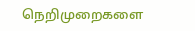நெறிமுறைகளை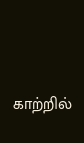காற்றில்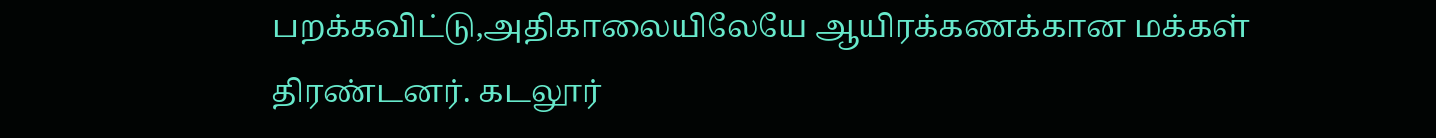பறக்கவிட்டு,அதிகாலையிலேயே ஆயிரக்கணக்கான மக்கள் திரண்டனர். கடலூர்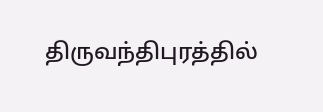திருவந்திபுரத்தில்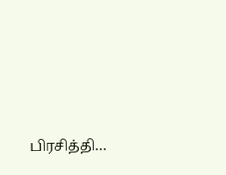பிரசித்தி…